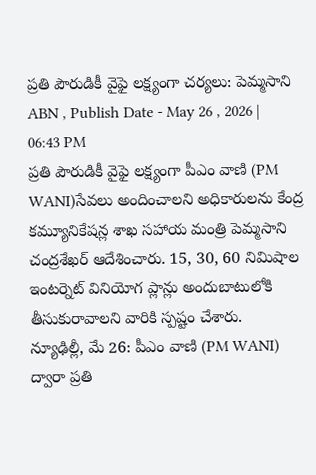ప్రతి పౌరుడికీ వైఫై లక్ష్యంగా చర్యలు: పెమ్మసాని
ABN , Publish Date - May 26 , 2026 | 06:43 PM
ప్రతి పౌరుడికీ వైఫై లక్ష్యంగా పీఎం వాణి (PM WANI)సేవలు అందించాలని అధికారులను కేంద్ర కమ్యూనికేషన్ల శాఖ సహాయ మంత్రి పెమ్మసాని చంద్రశేఖర్ ఆదేశించారు. 15, 30, 60 నిమిషాల ఇంటర్నెట్ వినియోగ ప్లాన్లు అందుబాటులోకి తీసుకురావాలని వారికి స్పష్టం చేశారు.
న్యూఢిల్లీ, మే 26: పీఎం వాణి (PM WANI) ద్వారా ప్రతి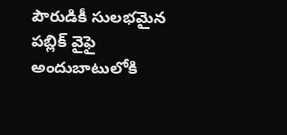పౌరుడికీ సులభమైన పబ్లిక్ వైఫై అందుబాటులోకి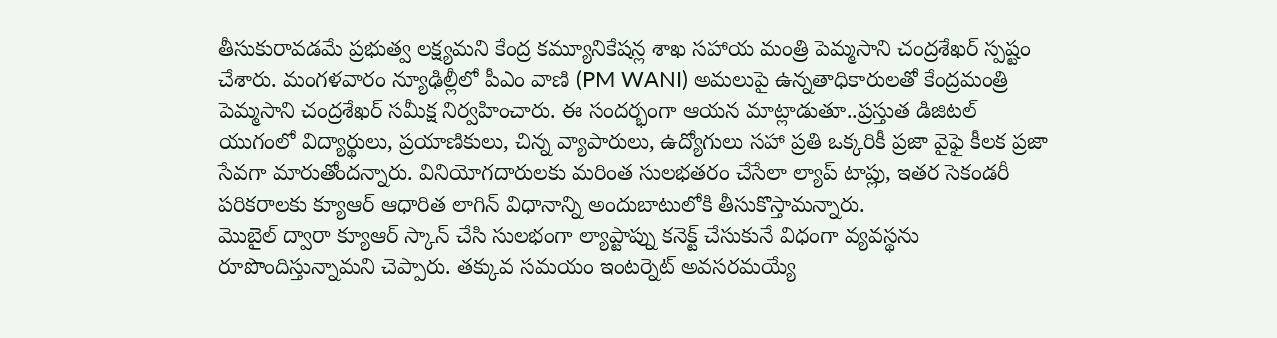తీసుకురావడమే ప్రభుత్వ లక్ష్యమని కేంద్ర కమ్యూనికేషన్ల శాఖ సహాయ మంత్రి పెమ్మసాని చంద్రశేఖర్ స్పష్టం చేశారు. మంగళవారం న్యూఢిల్లీలో పీఎం వాణి (PM WANI) అమలుపై ఉన్నతాధికారులతో కేంద్రమంత్రి పెమ్మసాని చంద్రశేఖర్ సమీక్ష నిర్వహించారు. ఈ సందర్భంగా ఆయన మాట్లాడుతూ..ప్రస్తుత డిజిటల్ యుగంలో విద్యార్థులు, ప్రయాణికులు, చిన్న వ్యాపారులు, ఉద్యోగులు సహా ప్రతి ఒక్కరికీ ప్రజా వైఫై కీలక ప్రజా సేవగా మారుతోందన్నారు. వినియోగదారులకు మరింత సులభతరం చేసేలా ల్యాప్ టాప్లు, ఇతర సెకండరీ పరికరాలకు క్యూఆర్ ఆధారిత లాగిన్ విధానాన్ని అందుబాటులోకి తీసుకొస్తామన్నారు.
మొబైల్ ద్వారా క్యూఆర్ స్కాన్ చేసి సులభంగా ల్యాప్టాప్ను కనెక్ట్ చేసుకునే విధంగా వ్యవస్థను రూపొందిస్తున్నామని చెప్పారు. తక్కువ సమయం ఇంటర్నెట్ అవసరమయ్యే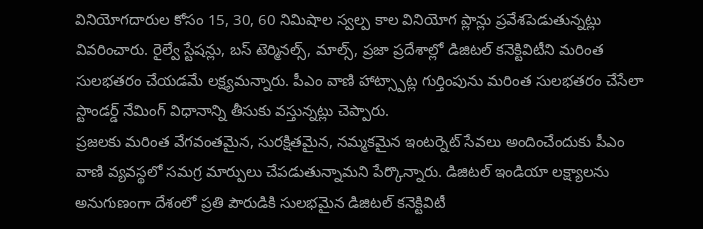వినియోగదారుల కోసం 15, 30, 60 నిమిషాల స్వల్ప కాల వినియోగ ప్లాన్లు ప్రవేశపెడుతున్నట్లు వివరించారు. రైల్వే స్టేషన్లు, బస్ టెర్మినల్స్, మాల్స్, ప్రజా ప్రదేశాల్లో డిజిటల్ కనెక్టివిటీని మరింత సులభతరం చేయడమే లక్ష్యమన్నారు. పీఎం వాణి హాట్స్పాట్ల గుర్తింపును మరింత సులభతరం చేసేలా స్టాండర్డ్ నేమింగ్ విధానాన్ని తీసుకు వస్తున్నట్లు చెప్పారు.
ప్రజలకు మరింత వేగవంతమైన, సురక్షితమైన, నమ్మకమైన ఇంటర్నెట్ సేవలు అందించేందుకు పీఎం వాణి వ్యవస్థలో సమగ్ర మార్పులు చేపడుతున్నామని పేర్కొన్నారు. డిజిటల్ ఇండియా లక్ష్యాలను అనుగుణంగా దేశంలో ప్రతి పౌరుడికి సులభమైన డిజిటల్ కనెక్టివిటీ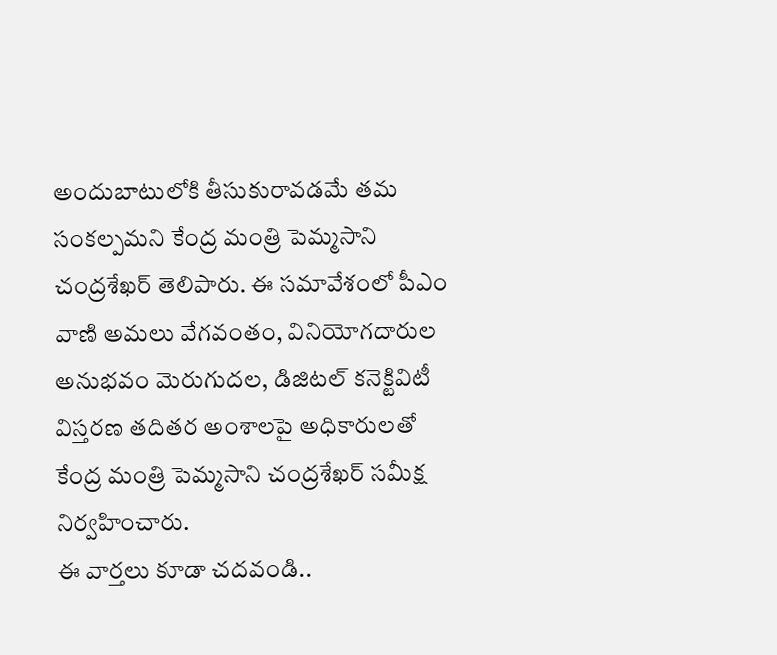అందుబాటులోకి తీసుకురావడమే తమ సంకల్పమని కేంద్ర మంత్రి పెమ్మసాని చంద్రశేఖర్ తెలిపారు. ఈ సమావేశంలో పీఎం వాణి అమలు వేగవంతం, వినియోగదారుల అనుభవం మెరుగుదల, డిజిటల్ కనెక్టివిటీ విస్తరణ తదితర అంశాలపై అధికారులతో కేంద్ర మంత్రి పెమ్మసాని చంద్రశేఖర్ సమీక్ష నిర్వహించారు.
ఈ వార్తలు కూడా చదవండి..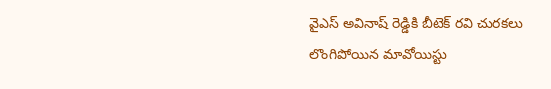వైఎస్ అవినాష్ రెడ్డికి బీటెక్ రవి చురకలు
లొంగిపోయిన మావోయిస్టు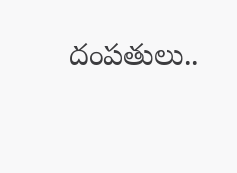దంపతులు..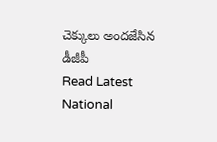చెక్కులు అందజేసిన డీజీపీ
Read Latest National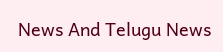News And Telugu News